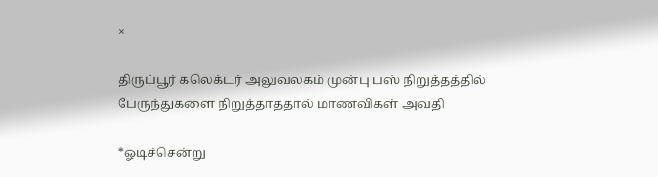×

திருப்பூர் கலெக்டர் அலுவலகம் முன்பு பஸ் நிறுத்தத்தில் பேருந்துகளை நிறுத்தாததால் மாணவிகள் அவதி

*ஓடிச்சென்று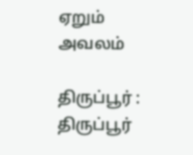ஏறும் அவலம்

திருப்பூர் : திருப்பூர்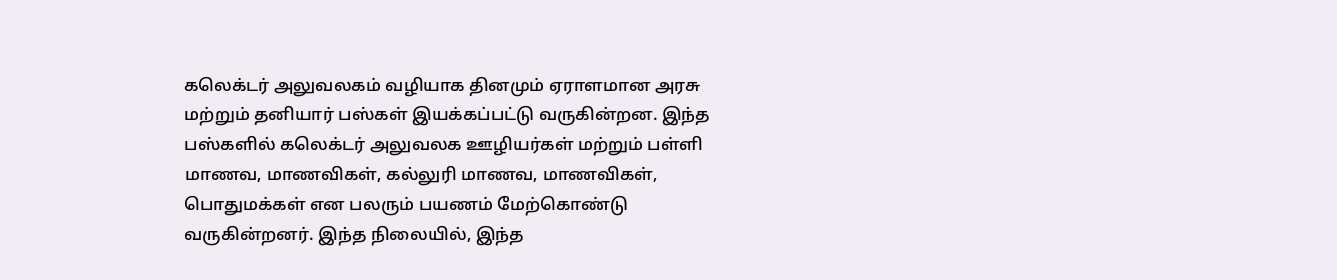கலெக்டர் அலுவலகம் வழியாக தினமும் ஏராளமான அரசு மற்றும் தனியார் பஸ்கள் இயக்கப்பட்டு வருகின்றன. இந்த பஸ்களில் கலெக்டர் அலுவலக ஊழியர்கள் மற்றும் பள்ளி மாணவ, மாணவிகள், கல்லுரி மாணவ, மாணவிகள், பொதுமக்கள் என பலரும் பயணம் மேற்கொண்டு வருகின்றனர். இந்த நிலையில், இந்த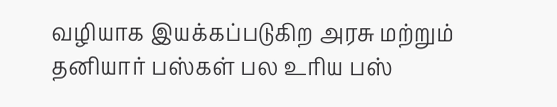வழியாக இயக்கப்படுகிற அரசு மற்றும் தனியார் பஸ்கள் பல உரிய பஸ்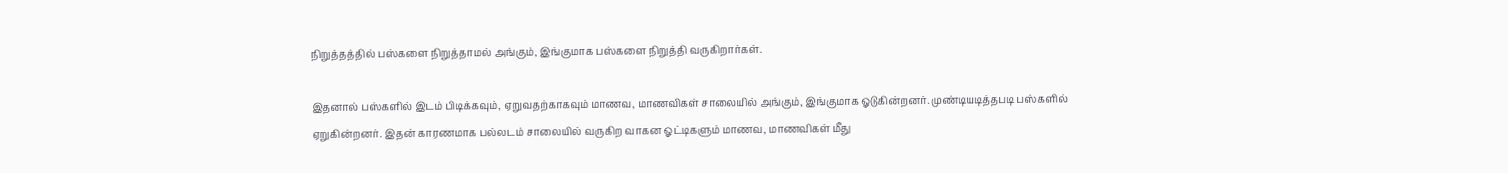நிறுத்தத்தில் பஸ்களை நிறுத்தாமல் அங்கும், இங்குமாக பஸ்களை நிறுத்தி வருகிறார்கள்.

இதனால் பஸ்களில் இடம் பிடிக்கவும், ஏறுவதற்காகவும் மாணவ, மாணவிகள் சாலையில் அங்கும், இங்குமாக ஓடுகின்றனர். முண்டியடித்தபடி பஸ்களில் ஏறுகின்றனர். இதன் காரணமாக பல்லடம் சாலையில் வருகிற வாகன ஓட்டிகளும் மாணவ, மாணவிகள் மீது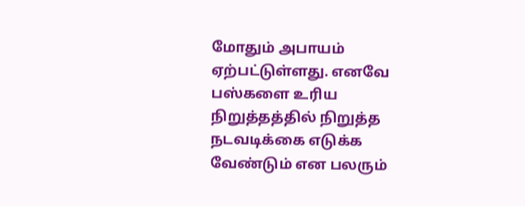மோதும் அபாயம் ஏற்பட்டுள்ளது. எனவே பஸ்களை உரிய நிறுத்தத்தில் நிறுத்த நடவடிக்கை எடுக்க வேண்டும் என பலரும்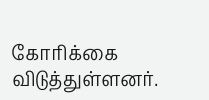கோரிக்கை விடுத்துள்ளனர்.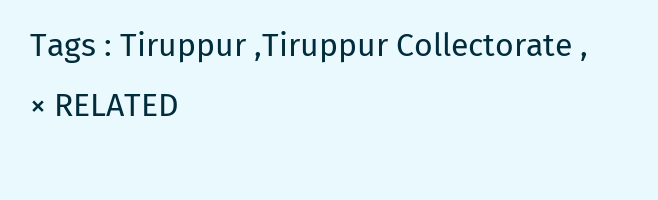Tags : Tiruppur ,Tiruppur Collectorate ,
× RELATED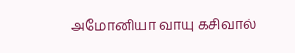அமோனியா வாயு கசிவால்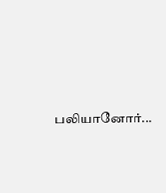பலியானோர்...